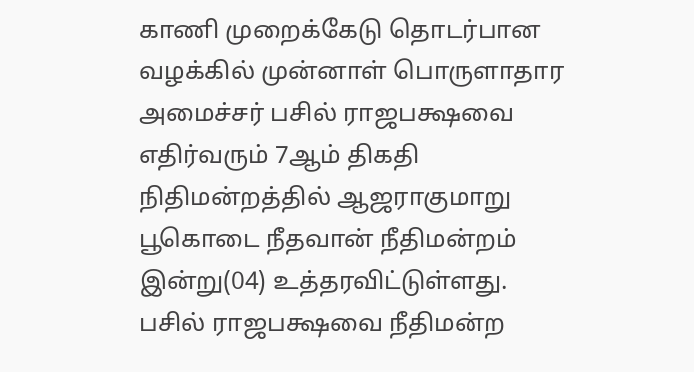காணி முறைக்கேடு தொடர்பான வழக்கில் முன்னாள் பொருளாதார அமைச்சர் பசில் ராஜபக்ஷவை எதிர்வரும் 7ஆம் திகதி நிதிமன்றத்தில் ஆஜராகுமாறு பூகொடை நீதவான் நீதிமன்றம் இன்று(04) உத்தரவிட்டுள்ளது.
பசில் ராஜபக்ஷவை நீதிமன்ற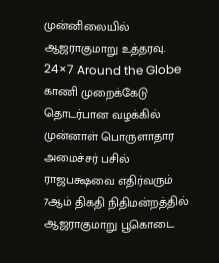முன்னிலையில் ஆஜராகுமாறு உத்தரவு.
24×7 Around the Globe
காணி முறைக்கேடு தொடர்பான வழக்கில் முன்னாள் பொருளாதார அமைச்சர் பசில் ராஜபக்ஷவை எதிர்வரும் 7ஆம் திகதி நிதிமன்றத்தில் ஆஜராகுமாறு பூகொடை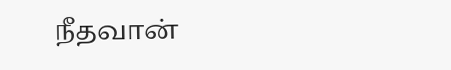நீதவான்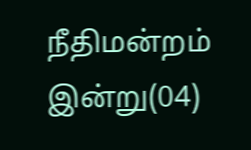நீதிமன்றம் இன்று(04)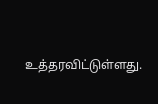உத்தரவிட்டுள்ளது.